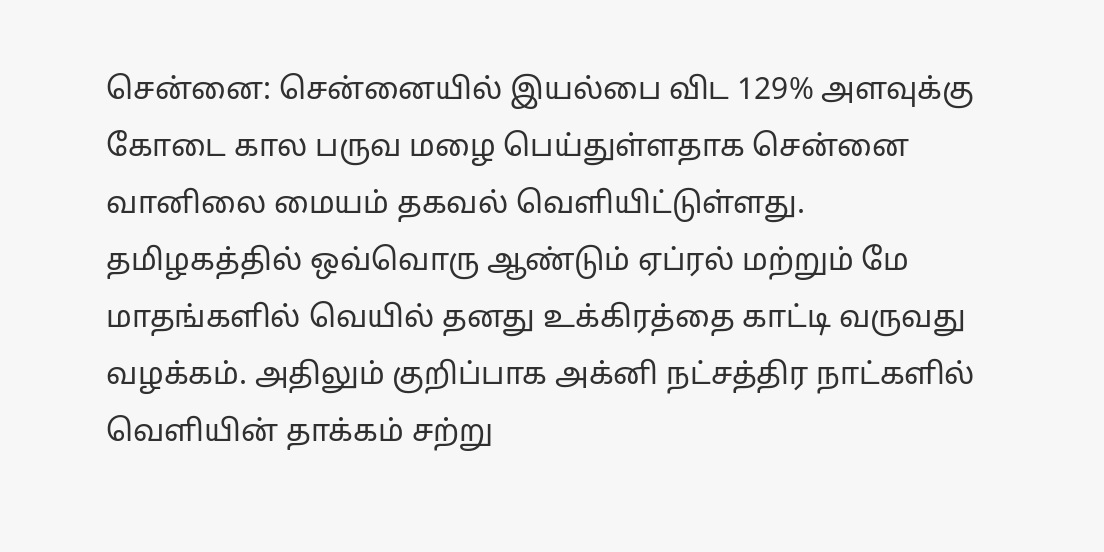சென்னை: சென்னையில் இயல்பை விட 129% அளவுக்கு கோடை கால பருவ மழை பெய்துள்ளதாக சென்னை வானிலை மையம் தகவல் வெளியிட்டுள்ளது.
தமிழகத்தில் ஒவ்வொரு ஆண்டும் ஏப்ரல் மற்றும் மே மாதங்களில் வெயில் தனது உக்கிரத்தை காட்டி வருவது வழக்கம். அதிலும் குறிப்பாக அக்னி நட்சத்திர நாட்களில் வெளியின் தாக்கம் சற்று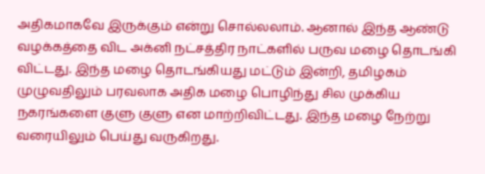அதிகமாகவே இருக்கும் என்று சொல்லலாம். ஆனால் இந்த ஆண்டு வழக்கத்தை விட அக்னி நட்சத்திர நாட்களில் பருவ மழை தொடங்கி விட்டது. இந்த மழை தொடங்கியது மட்டும் இன்றி, தமிழகம் முழுவதிலும் பரவலாக அதிக மழை பொழிந்து சில முக்கிய நகரங்களை குளு குளு என மாற்றிவிட்டது. இந்த மழை நேற்று வரையிலும் பெய்து வருகிறது.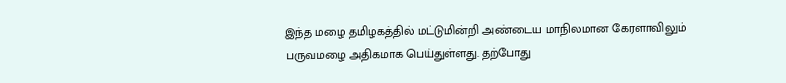இந்த மழை தமிழகத்தில் மட்டுமின்றி அண்டைய மாநிலமான கேரளாவிலும் பருவமழை அதிகமாக பெய்துள்ளது. தற்போது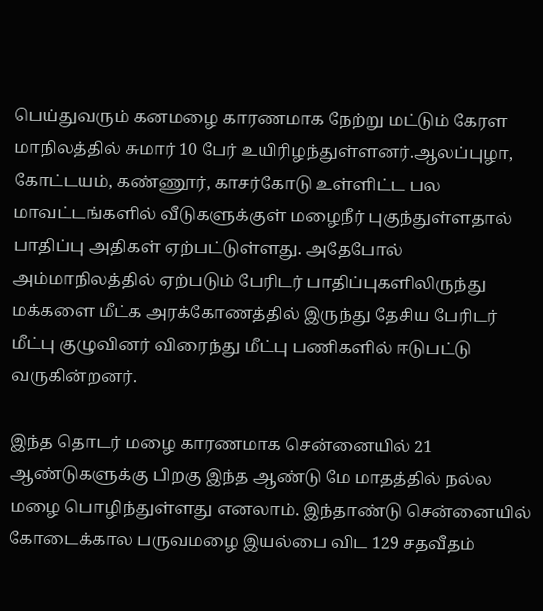பெய்துவரும் கனமழை காரணமாக நேற்று மட்டும் கேரள மாநிலத்தில் சுமார் 10 பேர் உயிரிழந்துள்ளனர்.ஆலப்புழா, கோட்டயம், கண்ணூர், காசர்கோடு உள்ளிட்ட பல மாவட்டங்களில் வீடுகளுக்குள் மழைநீர் புகுந்துள்ளதால் பாதிப்பு அதிகள் ஏற்பட்டுள்ளது. அதேபோல் அம்மாநிலத்தில் ஏற்படும் பேரிடர் பாதிப்புகளிலிருந்து மக்களை மீட்க அரக்கோணத்தில் இருந்து தேசிய பேரிடர் மீட்பு குழுவினர் விரைந்து மீட்பு பணிகளில் ஈடுபட்டு வருகின்றனர்.

இந்த தொடர் மழை காரணமாக சென்னையில் 21 ஆண்டுகளுக்கு பிறகு இந்த ஆண்டு மே மாதத்தில் நல்ல மழை பொழிந்துள்ளது எனலாம். இந்தாண்டு சென்னையில் கோடைக்கால பருவமழை இயல்பை விட 129 சதவீதம்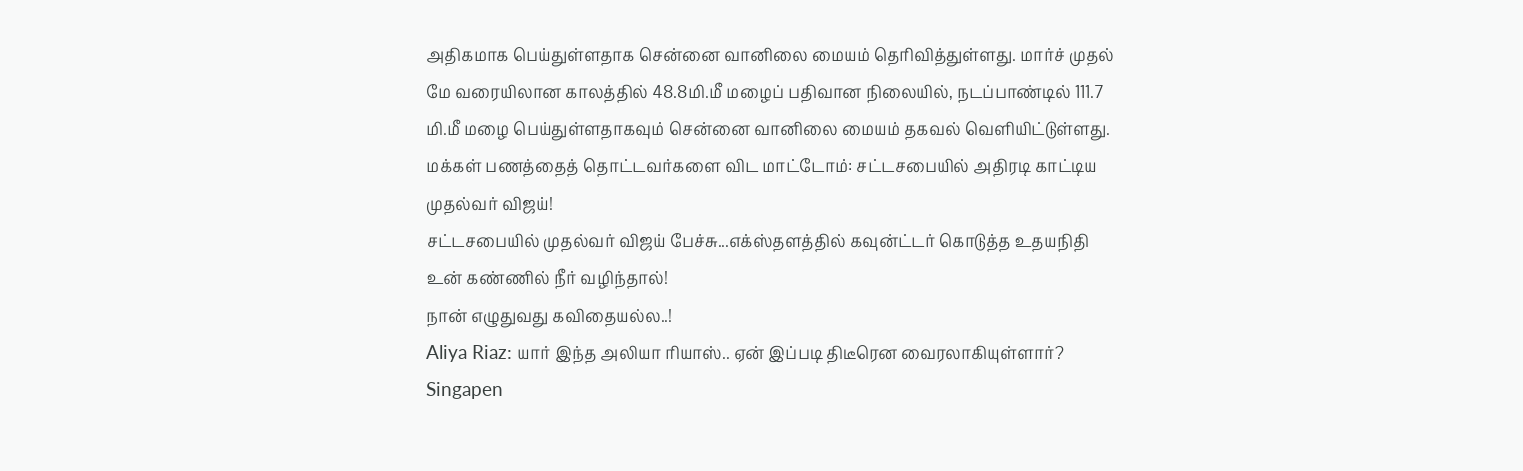அதிகமாக பெய்துள்ளதாக சென்னை வானிலை மையம் தெரிவித்துள்ளது. மார்ச் முதல் மே வரையிலான காலத்தில் 48.8மி.மீ மழைப் பதிவான நிலையில், நடப்பாண்டில் 111.7 மி.மீ மழை பெய்துள்ளதாகவும் சென்னை வானிலை மையம் தகவல் வெளியிட்டுள்ளது.
மக்கள் பணத்தைத் தொட்டவர்களை விட மாட்டோம்: சட்டசபையில் அதிரடி காட்டிய முதல்வர் விஜய்!
சட்டசபையில் முதல்வர் விஜய் பேச்சு...எக்ஸ்தளத்தில் கவுன்ட்டர் கொடுத்த உதயநிதி
உன் கண்ணில் நீர் வழிந்தால்!
நான் எழுதுவது கவிதையல்ல..!
Aliya Riaz: யார் இந்த அலியா ரியாஸ்.. ஏன் இப்படி திடீரென வைரலாகியுள்ளார்?
Singapen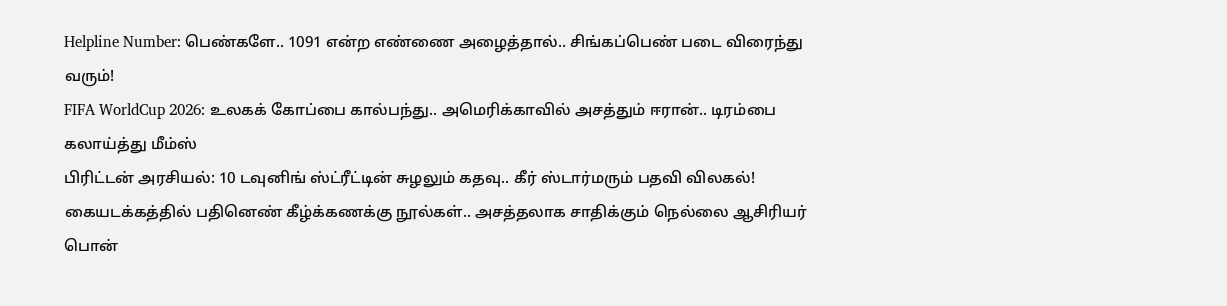Helpline Number: பெண்களே.. 1091 என்ற எண்ணை அழைத்தால்.. சிங்கப்பெண் படை விரைந்து வரும்!
FIFA WorldCup 2026: உலகக் கோப்பை கால்பந்து.. அமெரிக்காவில் அசத்தும் ஈரான்.. டிரம்பை கலாய்த்து மீம்ஸ்
பிரிட்டன் அரசியல்: 10 டவுனிங் ஸ்ட்ரீட்டின் சுழலும் கதவு.. கீர் ஸ்டார்மரும் பதவி விலகல்!
கையடக்கத்தில் பதினெண் கீழ்க்கணக்கு நூல்கள்.. அசத்தலாக சாதிக்கும் நெல்லை ஆசிரியர் பொன்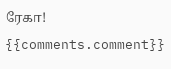ரேகா!
{{comments.comment}}